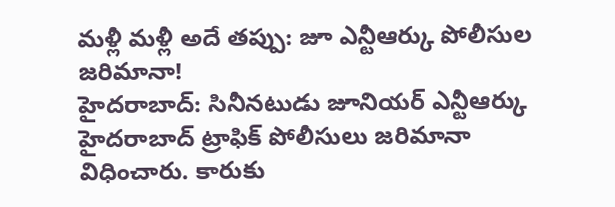మళ్లీ మళ్లీ అదే తప్పు: జూ ఎన్టీఆర్కు పోలీసుల జరిమానా!
హైదరాబాద్: సినీనటుడు జూనియర్ ఎన్టీఆర్కు హైదరాబాద్ ట్రాఫిక్ పోలీసులు జరిమానా విధించారు. కారుకు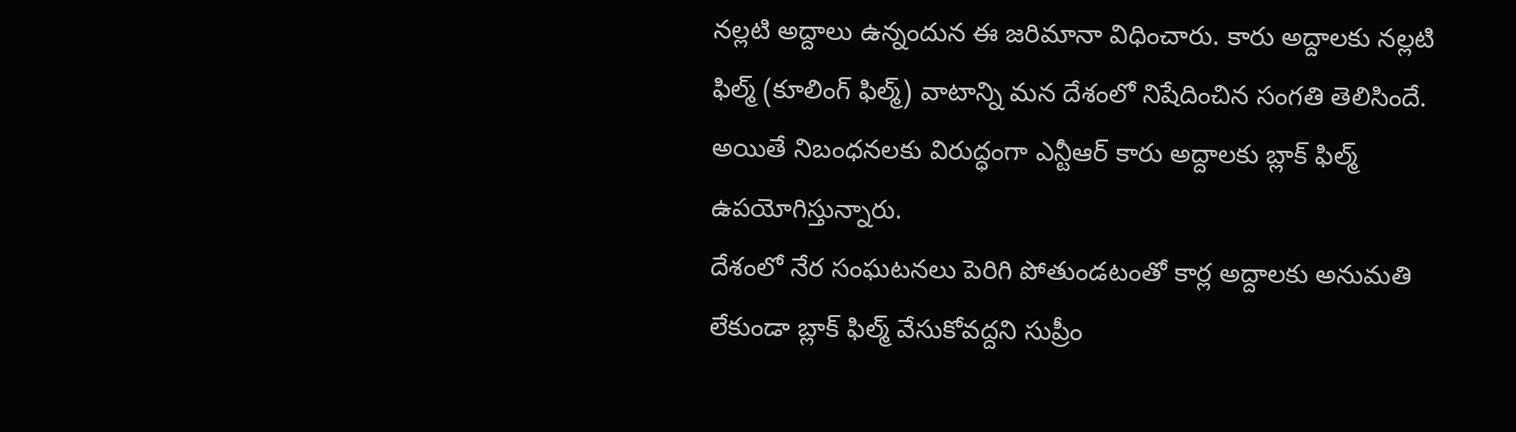నల్లటి అద్దాలు ఉన్నందున ఈ జరిమానా విధించారు. కారు అద్దాలకు నల్లటి ఫిల్మ్ (కూలింగ్ ఫిల్మ్) వాటాన్ని మన దేశంలో నిషేదించిన సంగతి తెలిసిందే. అయితే నిబంధనలకు విరుద్ధంగా ఎన్టీఆర్ కారు అద్దాలకు బ్లాక్ ఫిల్మ్ ఉపయోగిస్తున్నారు.
దేశంలో నేర సంఘటనలు పెరిగి పోతుండటంతో కార్ల అద్దాలకు అనుమతి లేకుండా బ్లాక్ ఫిల్మ్ వేసుకోవద్దని సుప్రీం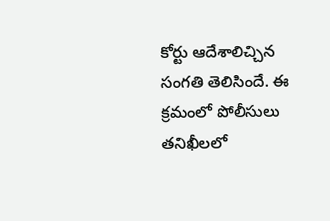కోర్టు ఆదేశాలిచ్చిన సంగతి తెలిసిందే. ఈ క్రమంలో పోలీసులు తనిఖీలలో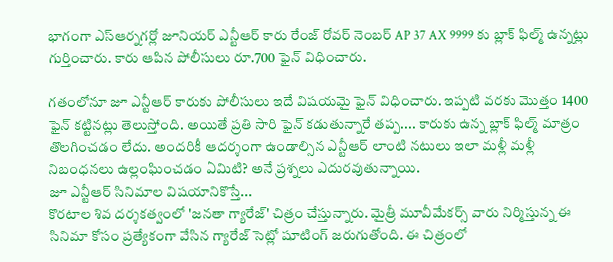భాగంగా ఎస్ఆర్నగర్లో జూనియర్ ఎన్టీఆర్ కారు రేంజ్ రోవర్ నెంబర్ AP 37 AX 9999 కు బ్లాక్ ఫిల్మ్ ఉన్నట్లు గుర్తించారు. కారు ఆపిన పోలీసులు రూ.700 ఫైన్ విధించారు.

గతంలోనూ జూ ఎన్టీఆర్ కారుకు పోలీసులు ఇదే విషయమై ఫైన్ విధించారు. ఇప్పటి వరకు మొత్తం 1400 ఫైన్ కట్టినట్లు తెలుస్తోంది. అయితే ప్రతి సారి ఫైన్ కడుతున్నారే తప్ప.... కారుకు ఉన్న బ్లాక్ ఫిల్మ్ మాత్రం తొలగించడం లేదు. అందరికీ ఆదర్శంగా ఉండాల్సిన ఎన్టీఆర్ లాంటి నటులు ఇలా మళ్లీ మళ్లీ నిబంధనలు ఉల్లంఘించడం ఏమిటి? అనే ప్రశ్నలు ఎదురవుతున్నాయి.
జూ ఎన్టీఆర్ సినిమాల విషయానికొస్తే...
కొరటాల శివ దర్శకత్వంలో 'జనతా గ్యారేజ్' చిత్రం చేస్తున్నారు. మైత్రీ మూవీమేకర్స్ వారు నిర్మిస్తున్న ఈ సినిమా కోసం ప్రత్యేకంగా వేసిన గ్యారేజ్ సెట్లో షూటింగ్ జరుగుతోంది. ఈ చిత్రంలో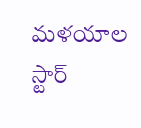మళయాల స్టార్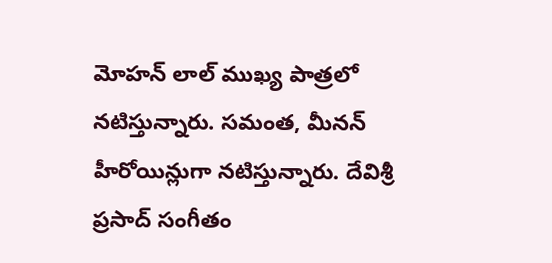మోహన్ లాల్ ముఖ్య పాత్రలో నటిస్తున్నారు. సమంత, మీనన్ హీరోయిన్లుగా నటిస్తున్నారు. దేవిశ్రీ ప్రసాద్ సంగీతం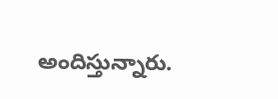అందిస్తున్నారు.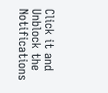Click it and Unblock the Notifications